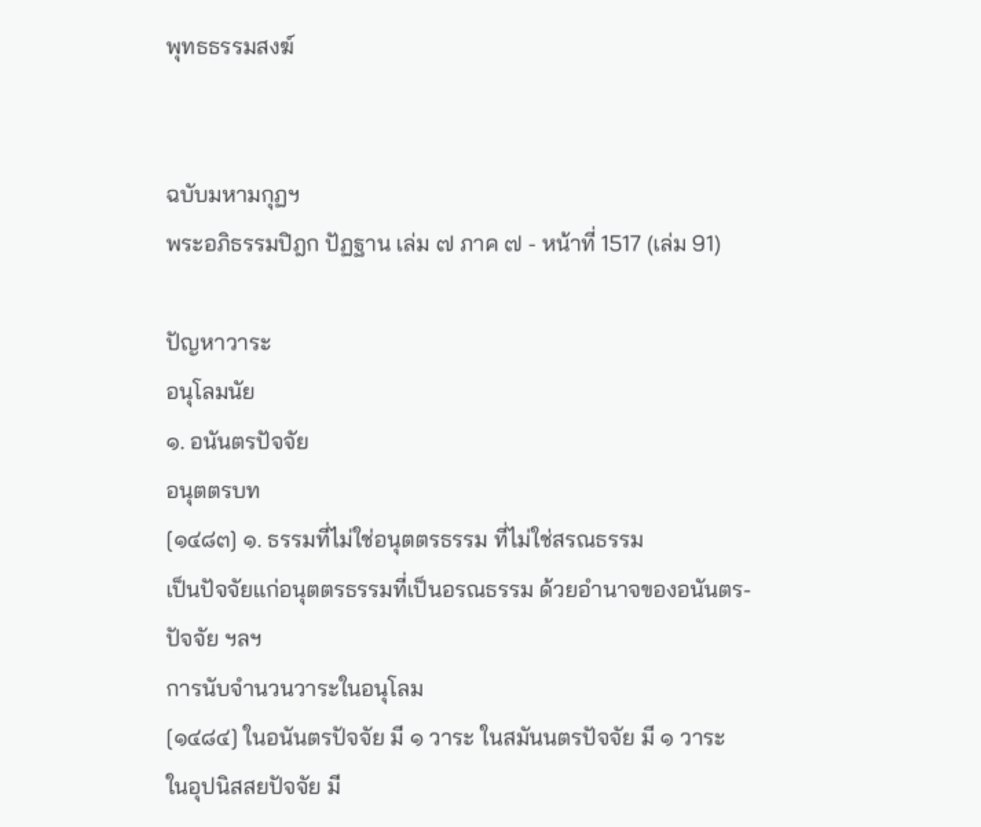พุทธธรรมสงฆ์


ฉบับมหามกุฏฯ
พระอภิธรรมปิฎก ปัฏฐาน เล่ม ๗ ภาค ๗ - หน้าที่ 1517 (เล่ม 91)

ปัญหาวาระ
อนุโลมนัย
๑. อนันตรปัจจัย
อนุตตรบท
[๑๔๘๓] ๑. ธรรมที่ไม่ใช่อนุตตรธรรม ที่ไม่ใช่สรณธรรม
เป็นปัจจัยแก่อนุตตรธรรมที่เป็นอรณธรรม ด้วยอำนาจของอนันตร-
ปัจจัย ฯลฯ
การนับจำนวนวาระในอนุโลม
[๑๔๘๔] ในอนันตรปัจจัย มี ๑ วาระ ในสมันนตรปัจจัย มี ๑ วาระ
ในอุปนิสสยปัจจัย มี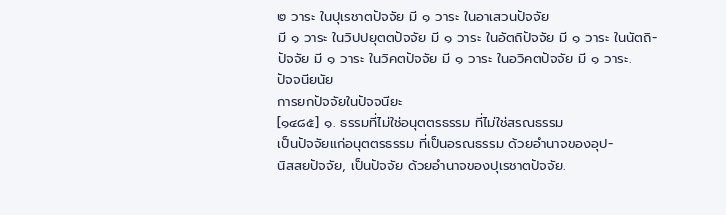๒ วาระ ในปุเรชาตปัจจัย มี ๑ วาระ ในอาเสวนปัจจัย
มี ๑ วาระ ในวิปปยุตตปัจจัย มี ๑ วาระ ในอัตถิปัจจัย มี ๑ วาระ ในนัตถิ-
ปัจจัย มี ๑ วาระ ในวิคตปัจจัย มี ๑ วาระ ในอวิคตปัจจัย มี ๑ วาระ.
ปัจจนียนัย
การยกปัจจัยในปัจจนียะ
[๑๔๘๕] ๑. ธรรมที่ไม่ใช่อนุตตรธรรม ที่ไม่ใช่สรณธรรม
เป็นปัจจัยแก่อนุตตรธรรม ที่เป็นอรณธรรม ด้วยอำนาจของอุป-
นิสสยปัจจัย, เป็นปัจจัย ด้วยอำนาจของปุเรชาตปัจจัย.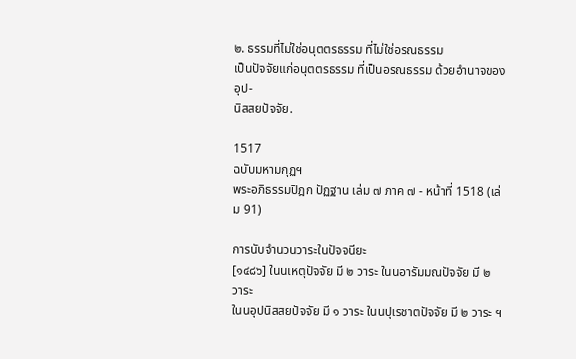๒. ธรรมที่ไม่ใช่อนุตตรธรรม ที่ไม่ใช่อรณธรรม
เป็นปัจจัยแก่อนุตตรธรรม ที่เป็นอรณธรรม ด้วยอำนาจของอุป-
นิสสยปัจจัย.

1517
ฉบับมหามกุฏฯ
พระอภิธรรมปิฎก ปัฏฐาน เล่ม ๗ ภาค ๗ - หน้าที่ 1518 (เล่ม 91)

การนับจำนวนวาระในปัจจนียะ
[๑๔๘๖] ในนเหตุปัจจัย มี ๒ วาระ ในนอารัมมณปัจจัย มี ๒ วาระ
ในนอุปนิสสยปัจจัย มี ๑ วาระ ในนปุเรชาตปัจจัย มี ๒ วาระ ฯ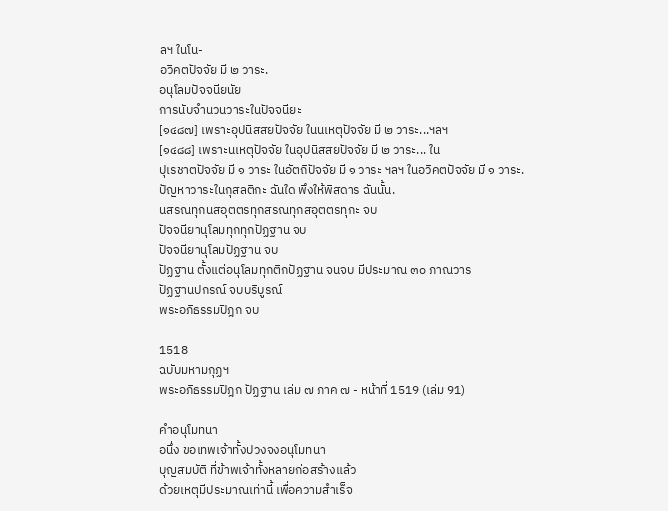ลฯ ในโน-
อวิคตปัจจัย มี ๒ วาระ.
อนุโลมปัจจนียนัย
การนับจำนวนวาระในปัจจนียะ
[๑๔๘๗] เพราะอุปนิสสยปัจจัย ในนเหตุปัจจัย มี ๒ วาระ...ฯลฯ
[๑๔๘๘] เพราะนเหตุปัจจัย ในอุปนิสสยปัจจัย มี ๒ วาระ... ใน
ปุเรชาตปัจจัย มี ๑ วาระ ในอัตถิปัจจัย มี ๑ วาระ ฯลฯ ในอวิคตปัจจัย มี ๑ วาระ.
ปัญหาวาระในกุสลติกะ ฉันใด พึงให้พิสดาร ฉันนั้น.
นสรณทุกนสอุตตรทุกสรณทุกสอุตตรทุกะ จบ
ปัจจนียานุโลมทุกทุกปัฏฐาน จบ
ปัจจนียานุโลมปัฏฐาน จบ
ปัฏฐาน ตั้งแต่อนุโลมทุกติกปัฏฐาน จนจบ มีประมาณ ๓๐ ภาณวาร
ปัฏฐานปกรณ์ จบบริบูรณ์
พระอภิธรรมปิฎก จบ

1518
ฉบับมหามกุฏฯ
พระอภิธรรมปิฎก ปัฏฐาน เล่ม ๗ ภาค ๗ - หน้าที่ 1519 (เล่ม 91)

คำอนุโมทนา
อนึ่ง ขอเทพเจ้าทั้งปวงจงอนุโมทนา
บุญสมบัติ ที่ข้าพเจ้าทั้งหลายก่อสร้างแล้ว
ด้วยเหตุมีประมาณเท่านี้ เพื่อความสำเร็จ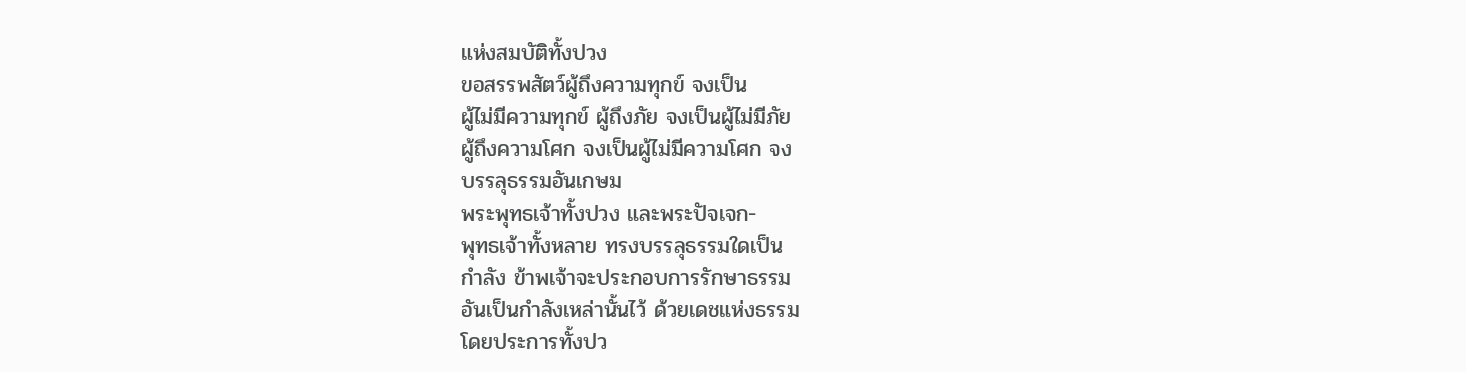แห่งสมบัติทั้งปวง
ขอสรรพสัตว์ผู้ถึงความทุกข์ จงเป็น
ผู้ไม่มีความทุกข์ ผู้ถึงภัย จงเป็นผู้ไม่มีภัย
ผู้ถึงความโศก จงเป็นผู้ไม่มีความโศก จง
บรรลุธรรมอันเกษม
พระพุทธเจ้าทั้งปวง และพระปัจเจก-
พุทธเจ้าทั้งหลาย ทรงบรรลุธรรมใดเป็น
กำลัง ข้าพเจ้าจะประกอบการรักษาธรรม
อันเป็นกำลังเหล่านั้นไว้ ด้วยเดชแห่งธรรม
โดยประการทั้งปว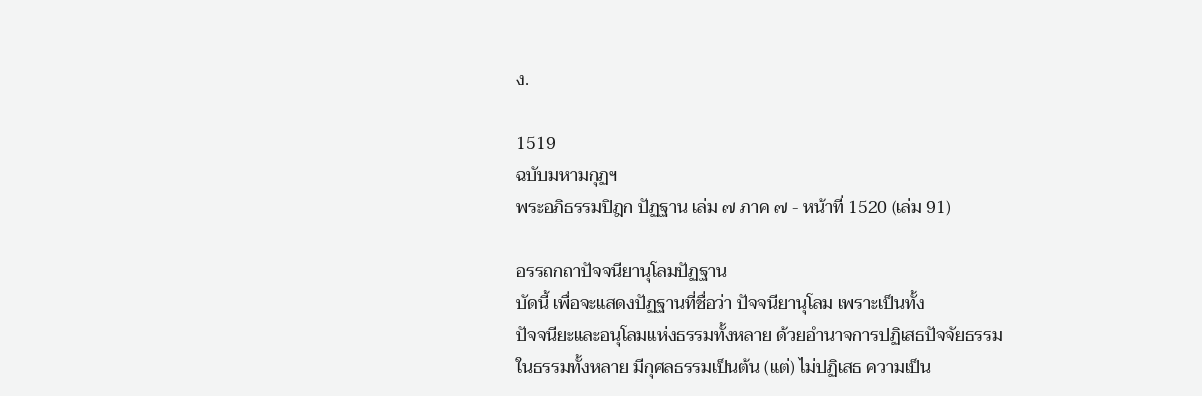ง.

1519
ฉบับมหามกุฏฯ
พระอภิธรรมปิฎก ปัฏฐาน เล่ม ๗ ภาค ๗ - หน้าที่ 1520 (เล่ม 91)

อรรถกถาปัจจนียานุโลมปัฏฐาน
บัดนี้ เพื่อจะแสดงปัฏฐานที่ชื่อว่า ปัจจนียานุโลม เพราะเป็นทั้ง
ปัจจนียะและอนุโลมแห่งธรรมทั้งหลาย ด้วยอำนาจการปฏิเสธปัจจัยธรรม
ในธรรมทั้งหลาย มีกุศลธรรมเป็นต้น (แต่) ไม่ปฏิเสธ ความเป็น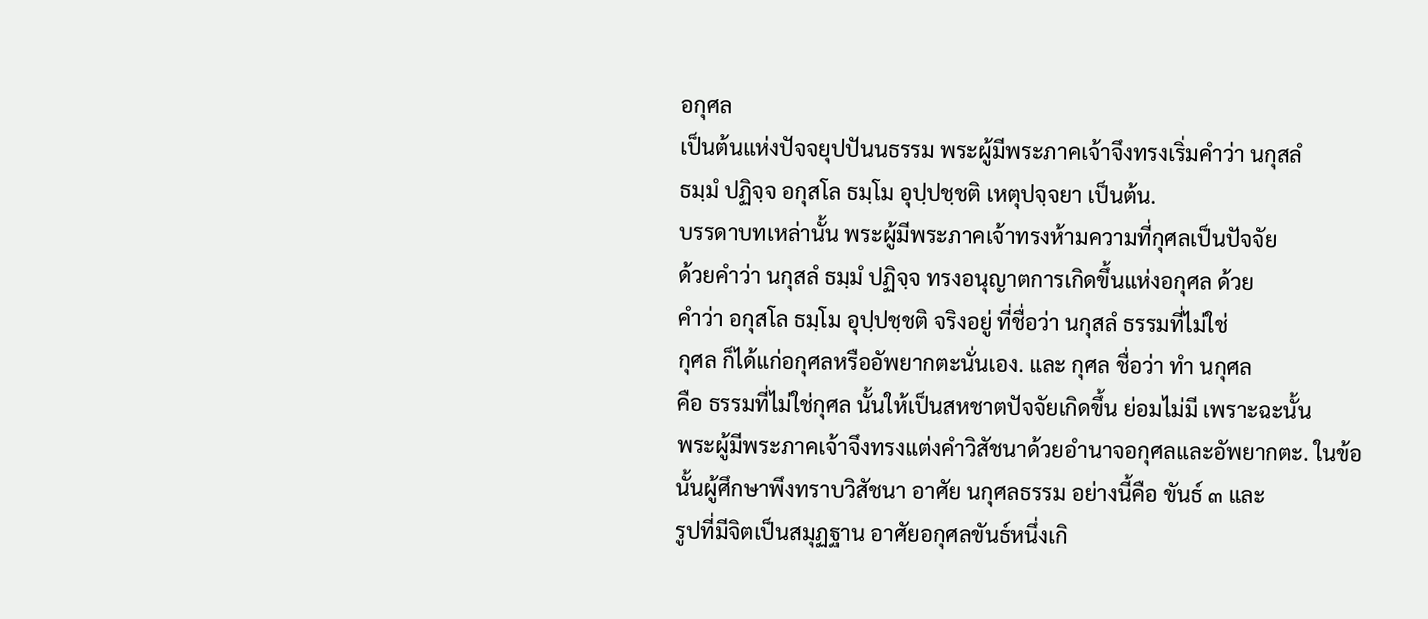อกุศล
เป็นต้นแห่งปัจจยุปปันนธรรม พระผู้มีพระภาคเจ้าจึงทรงเริ่มคำว่า นกุสลํ
ธมฺมํ ปฏิจฺจ อกุสโล ธมฺโม อุปฺปชฺชติ เหตุปจฺจยา เป็นต้น.
บรรดาบทเหล่านั้น พระผู้มีพระภาคเจ้าทรงห้ามความที่กุศลเป็นปัจจัย
ด้วยคำว่า นกุสลํ ธมฺมํ ปฏิจฺจ ทรงอนุญาตการเกิดขึ้นแห่งอกุศล ด้วย
คำว่า อกุสโล ธมฺโม อุปฺปชฺชติ จริงอยู่ ที่ชื่อว่า นกุสลํ ธรรมที่ไม่ใช่
กุศล ก็ได้แก่อกุศลหรืออัพยากตะนั่นเอง. และ กุศล ชื่อว่า ทำ นกุศล
คือ ธรรมที่ไม่ใช่กุศล นั้นให้เป็นสหชาตปัจจัยเกิดขึ้น ย่อมไม่มี เพราะฉะนั้น
พระผู้มีพระภาคเจ้าจึงทรงแต่งคำวิสัชนาด้วยอำนาจอกุศลและอัพยากตะ. ในข้อ
นั้นผู้ศึกษาพึงทราบวิสัชนา อาศัย นกุศลธรรม อย่างนี้คือ ขันธ์ ๓ และ
รูปที่มีจิตเป็นสมุฏฐาน อาศัยอกุศลขันธ์หนึ่งเกิ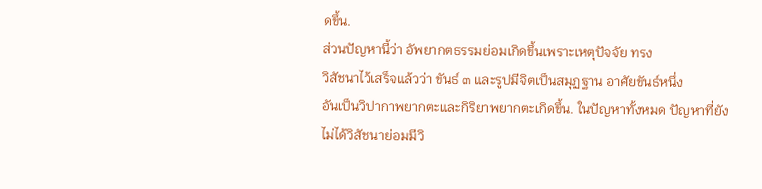ดขึ้น.
ส่วนปัญหานี้ว่า อัพยากตธรรมย่อมเกิดขึ้นเพราะเหตุปัจจัย ทรง
วิสัชนาไว้เสร็จแล้วว่า ขันธ์ ๓ และรูปมีจิตเป็นสมุฏฐาน อาศัยขันธ์หนึ่ง
อันเป็นวิปากาพยากตะและกิริยาพยากตะเกิดขึ้น. ในปัญหาทั้งหมด ปัญหาที่ยัง
ไม่ได้วิสัชนาย่อมมีวิ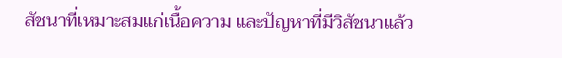สัชนาที่เหมาะสมแก่เนื้อความ และปัญหาที่มีวิสัชนาแล้ว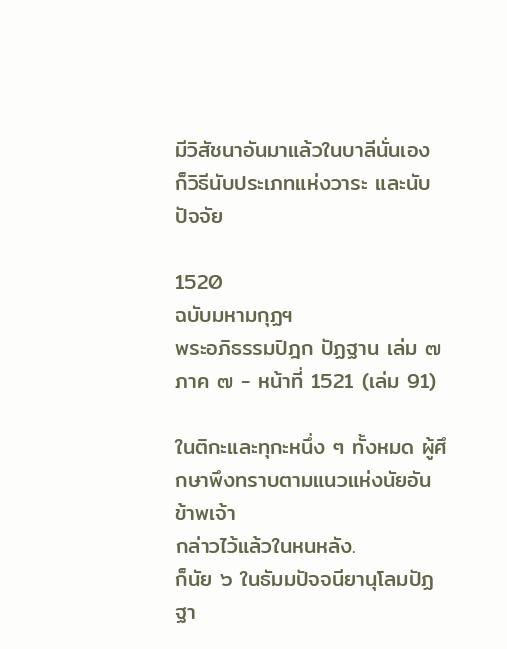มีวิสัชนาอันมาแล้วในบาลีนั่นเอง ก็วิธีนับประเภทแห่งวาระ และนับปัจจัย

1520
ฉบับมหามกุฏฯ
พระอภิธรรมปิฎก ปัฏฐาน เล่ม ๗ ภาค ๗ - หน้าที่ 1521 (เล่ม 91)

ในติกะและทุกะหนึ่ง ๆ ทั้งหมด ผู้ศึกษาพึงทราบตามแนวแห่งนัยอันข้าพเจ้า
กล่าวไว้แล้วในหนหลัง.
ก็นัย ๖ ในธัมมปัจจนียานุโลมปัฏฐา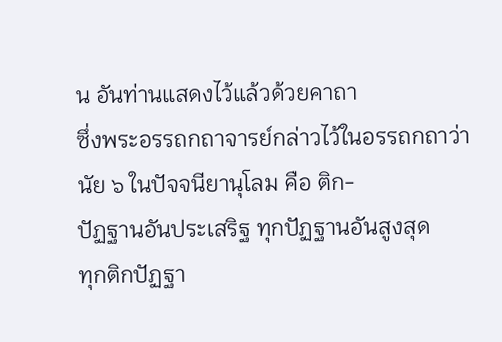น อันท่านแสดงไว้แล้วด้วยคาถา
ซึ่งพระอรรถกถาจารย์กล่าวไว้ในอรรถกถาว่า
นัย ๖ ในปัจจนียานุโลม คือ ติก-
ปัฏฐานอันประเสริฐ ทุกปัฏฐานอันสูงสุด
ทุกติกปัฏฐา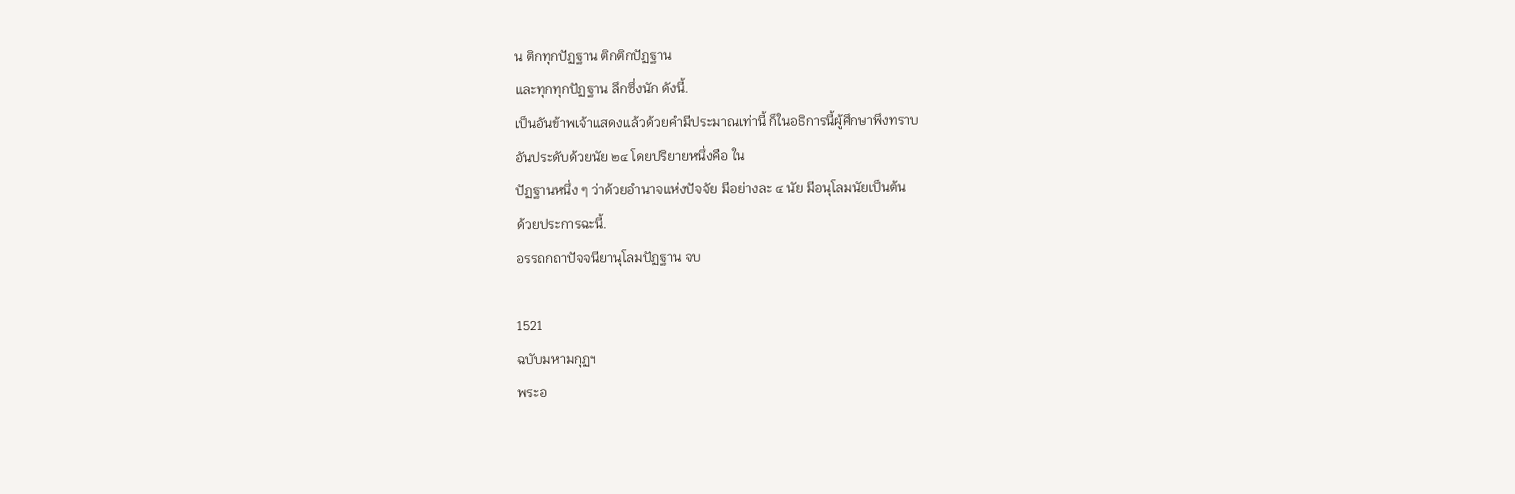น ติกทุกปัฏฐาน ติกติกปัฏฐาน
และทุกทุกปัฏฐาน ลึกซึ่งนัก ดังนี้.
เป็นอันข้าพเจ้าแสดงแล้วด้วยคำมีประมาณเท่านี้ ก็ในอธิการนี้ผู้ศึกษาพึงทราบ
อันประดับด้วยนัย ๒๔ โดยปริยายหนึ่งคือ ใน
ปัฏฐานหนึ่ง ๆ ว่าด้วยอำนาจแห่งปัจจัย มีอย่างละ ๔ นัย มีอนุโลมนัยเป็นต้น
ด้วยประการฉะนี้.
อรรถกถาปัจจนียานุโลมปัฏฐาน จบ

1521
ฉบับมหามกุฏฯ
พระอ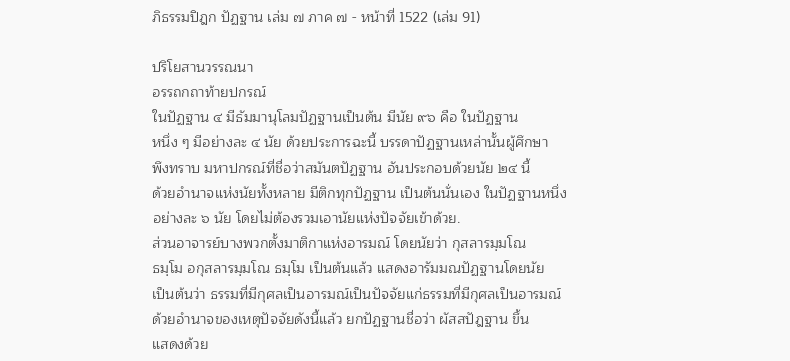ภิธรรมปิฎก ปัฏฐาน เล่ม ๗ ภาค ๗ - หน้าที่ 1522 (เล่ม 91)

ปริโยสานวรรณนา
อรรถกถาท้ายปกรณ์
ในปัฏฐาน ๔ มีธัมมานุโลมปัฏฐานเป็นต้น มีนัย ๙๖ คือ ในปัฏฐาน
หนึ่ง ๆ มีอย่างละ ๔ นัย ด้วยประการฉะนี้ บรรดาปัฏฐานเหล่านั้นผู้ศึกษา
พึงทราบ มหาปกรณ์ที่ชื่อว่าสมันตปัฏฐาน อันประกอบด้วยนัย ๒๔ นี้
ด้วยอำนาจแห่งนัยทั้งหลาย มีติกทุกปัฏฐาน เป็นต้นนั่นเอง ในปัฏฐานหนึ่ง
อย่างละ ๖ นัย โดยไม่ต้องรวมเอานัยแห่งปัจจัยเข้าด้วย.
ส่วนอาจารย์บางพวกตั้งมาติกาแห่งอารมณ์ โดยนัยว่า กุสลารมฺมโณ
ธมฺโม อกุสลารมฺมโณ ธมฺโม เป็นต้นแล้ว แสดงอารัมมณปัฏฐานโดยนัย
เป็นต้นว่า ธรรมที่มีกุศลเป็นอารมณ์เป็นปัจจัยแก่ธรรมที่มีกุศลเป็นอารมณ์
ด้วยอำนาจของเหตุปัจจัยดังนี้แล้ว ยกปัฏฐานชื่อว่า ผัสสปัฎฐาน ขึ้น
แสดงด้วย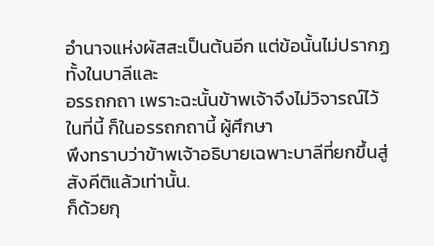อำนาจแห่งผัสสะเป็นต้นอีก แต่ข้อนั้นไม่ปรากฏทั้งในบาลีและ
อรรถกถา เพราะฉะนั้นข้าพเจ้าจึงไม่วิจารณ์ไว้ในที่นี้ ก็ในอรรถกถานี้ ผู้ศึกษา
พึงทราบว่าข้าพเจ้าอธิบายเฉพาะบาลีที่ยกขึ้นสู่สังคีติแล้วเท่านั้น.
ก็ด้วยกุ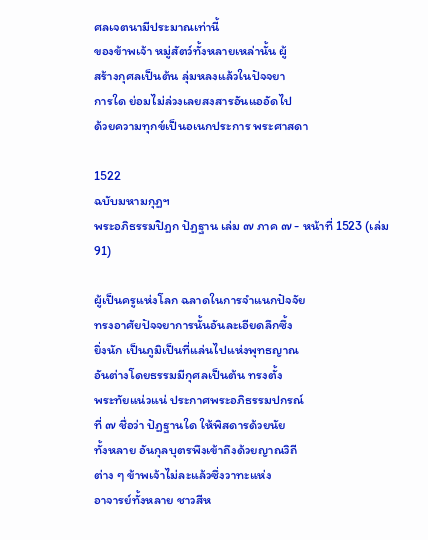ศลเจตนามีประมาณเท่านี้
ของข้าพเจ้า หมู่สัตว์ทั้งหลายเหล่านั้น ผู้
สร้างกุศลเป็นต้น ลุ่มหลงแล้วในปัจจยา
การใด ย่อมไม่ล่วงเลยสงสารอันแออัดไป
ด้วยความทุกข์เป็นอเนกประการ พระศาสดา

1522
ฉบับมหามกุฏฯ
พระอภิธรรมปิฎก ปัฏฐาน เล่ม ๗ ภาค ๗ - หน้าที่ 1523 (เล่ม 91)

ผู้เป็นครูแห่งโลก ฉลาดในการจำแนกปัจจัย
ทรงอาศัยปัจจยาการนั้นอันละเอียดลึกซึ้ง
ยิ่งนัก เป็นภูมิเป็นที่แล่นไปแห่งพุทธญาณ
อันต่างโดยธรรมมีกุศลเป็นต้น ทรงตั้ง
พระทัยแน่วแน่ ประกาศพระอภิธรรมปกรณ์
ที่ ๗ ชื่อว่า ปัฏฐานใด ให้พิสดารด้วยนัย
ทั้งหลาย อันกุลบุตรพึงเข้าถึงด้วยญาณวิถี
ต่าง ๆ ข้าพเจ้าไม่ละแล้วซึ่งวาทะแห่ง
อาจารย์ทั้งหลาย ชาวสีห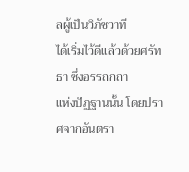ลผู้เป็นวิภัชวาที
ได้เริ่มไว้ดีแล้วด้วยศรัทธา ซึ่งอรรถกถา
แห่งปัฏฐานนั้น โดยปราศจากอันตรา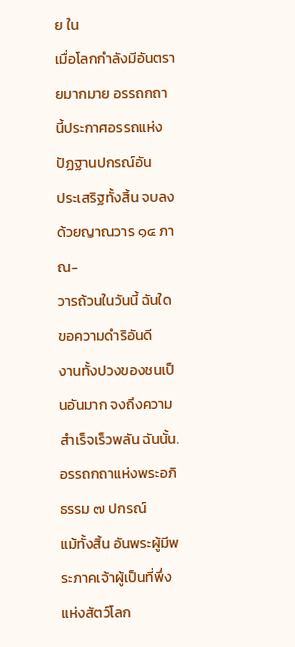ย ใน
เมื่อโลกกำลังมีอันตรายมากมาย อรรถกถา
นี้ประกาศอรรถแห่งปัฏฐานปกรณ์อัน
ประเสริฐทั้งสิ้น จบลงด้วยญาณวาร ๑๔ ภาณ-
วารถ้วนในวันนี้ ฉันใด ขอความดำริอันดี
งานทั้งปวงของชนเป็นอันมาก จงถึงความ
สำเร็จเร็วพลัน ฉันนั้น.
อรรถกถาแห่งพระอภิธรรม ๗ ปกรณ์
แม้ทั้งสิ้น อันพระผู้มีพระภาคเจ้าผู้เป็นที่พึ่ง
แห่งสัตว์โลก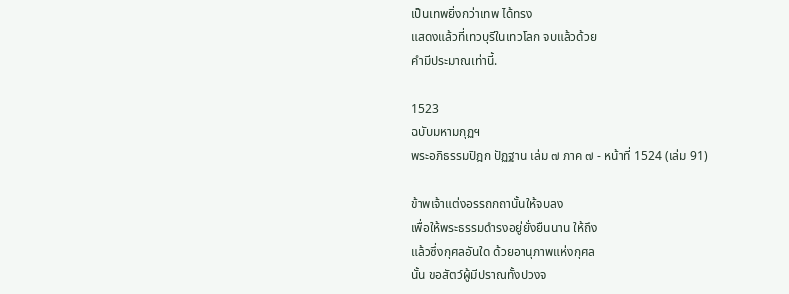เป็นเทพยิ่งกว่าเทพ ได้ทรง
แสดงแล้วที่เทวบุรีในเทวโลก จบแล้วด้วย
คำมีประมาณเท่านี้.

1523
ฉบับมหามกุฏฯ
พระอภิธรรมปิฎก ปัฏฐาน เล่ม ๗ ภาค ๗ - หน้าที่ 1524 (เล่ม 91)

ข้าพเจ้าแต่งอรรถกถานั้นให้จบลง
เพื่อให้พระธรรมดำรงอยู่ยั่งยืนนาน ให้ถึง
แล้วซึ่งกุศลอันใด ด้วยอานุภาพแห่งกุศล
นั้น ขอสัตว์ผู้มีปราณทั้งปวงจ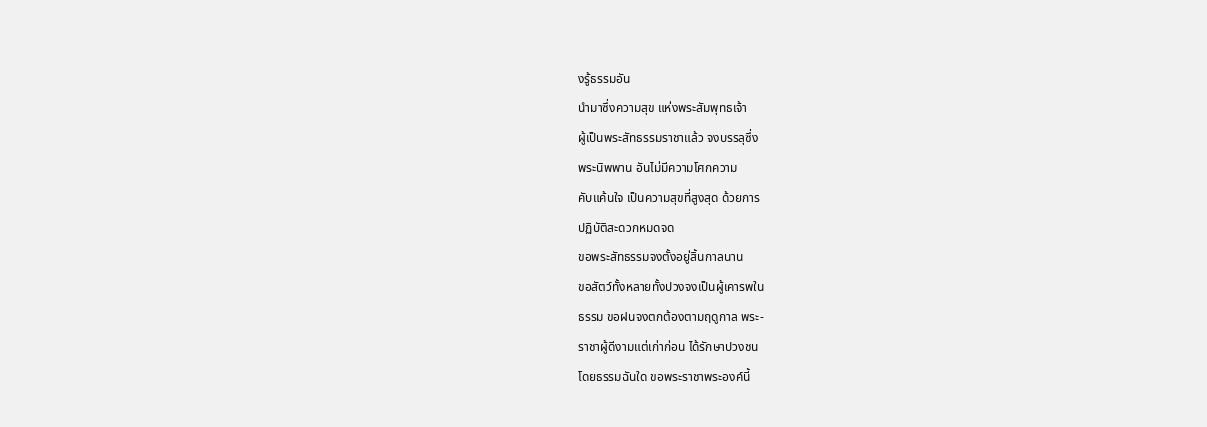งรู้ธรรมอัน
นำมาซึ่งความสุข แห่งพระสัมพุทธเจ้า
ผู้เป็นพระสัทธรรมราชาแล้ว จงบรรลุซึ่ง
พระนิพพาน อันไม่มีความโศกความ
คับแค้นใจ เป็นความสุขที่สูงสุด ด้วยการ
ปฏิบัติสะดวกหมดจด
ขอพระสัทธรรมจงตั้งอยู่สิ้นกาลนาน
ขอสัตว์ทั้งหลายทั้งปวงจงเป็นผู้เคารพใน
ธรรม ขอฝนจงตกต้องตามฤดูกาล พระ-
ราชาผู้ดีงามแต่เก่าก่อน ได้รักษาปวงชน
โดยธรรมฉันใด ขอพระราชาพระองค์นี้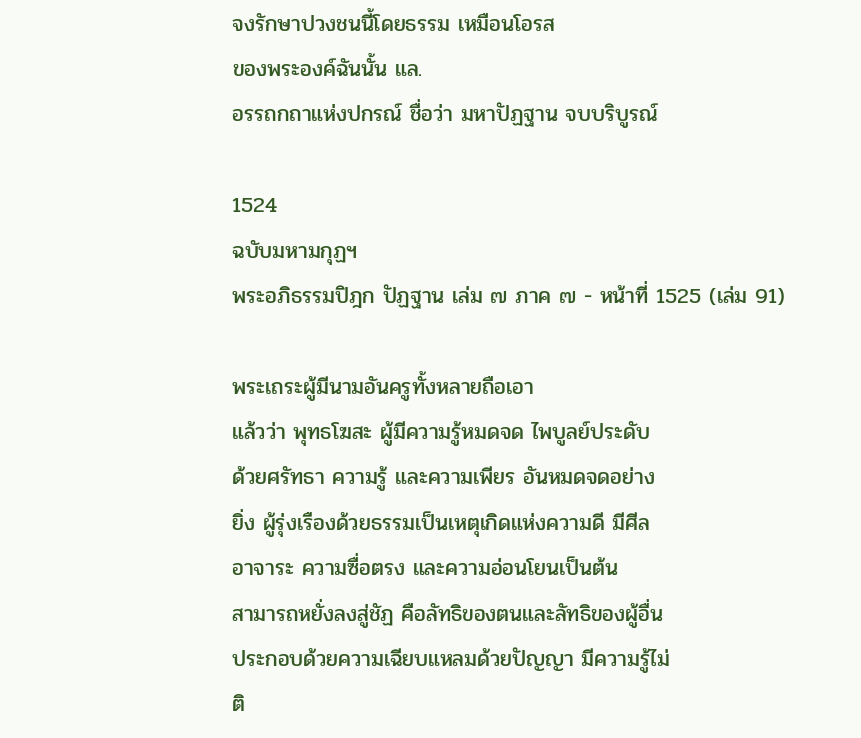จงรักษาปวงชนนี้โดยธรรม เหมือนโอรส
ของพระองค์ฉันนั้น แล.
อรรถกถาแห่งปกรณ์ ชื่อว่า มหาปัฏฐาน จบบริบูรณ์

1524
ฉบับมหามกุฏฯ
พระอภิธรรมปิฎก ปัฏฐาน เล่ม ๗ ภาค ๗ - หน้าที่ 1525 (เล่ม 91)

พระเถระผู้มีนามอันครูทั้งหลายถือเอา
แล้วว่า พุทธโฆสะ ผู้มีความรู้หมดจด ไพบูลย์ประดับ
ด้วยศรัทธา ความรู้ และความเพียร อันหมดจดอย่าง
ยิ่ง ผู้รุ่งเรืองด้วยธรรมเป็นเหตุเกิดแห่งความดี มีศีล
อาจาระ ความซื่อตรง และความอ่อนโยนเป็นต้น
สามารถหยั่งลงสู่ชัฏ คือลัทธิของตนและลัทธิของผู้อื่น
ประกอบด้วยความเฉียบแหลมด้วยปัญญา มีความรู้ไม่
ติ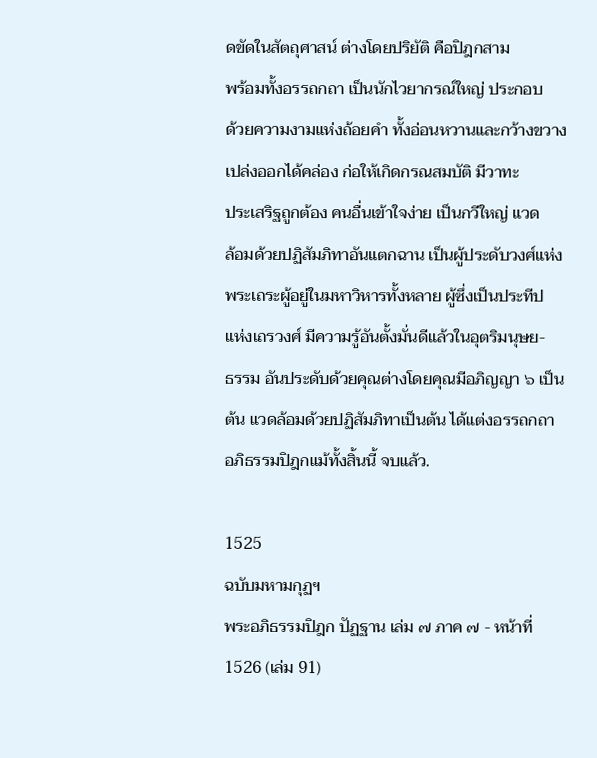ดขัดในสัตถุศาสน์ ต่างโดยปริยัติ คือปิฎกสาม
พร้อมทั้งอรรถกถา เป็นนักไวยากรณ์ใหญ่ ประกอบ
ด้วยความงามแห่งถ้อยคำ ทั้งอ่อนหวานและกว้างขวาง
เปล่งออกได้คล่อง ก่อให้เกิดกรณสมบัติ มีวาทะ
ประเสริฐถูกต้อง คนอื่นเข้าใจง่าย เป็นกวีใหญ่ แวด
ล้อมด้วยปฏิสัมภิทาอันแตกฉาน เป็นผู้ประดับวงศ์แห่ง
พระเถระผู้อยู่ในมหาวิหารทั้งหลาย ผู้ซึ่งเป็นประทีป
แห่งเถรวงศ์ มีความรู้อันตั้งมั่นดีแล้วในอุตริมนุษย-
ธรรม อันประดับด้วยคุณต่างโดยคุณมีอภิญญา ๖ เป็น
ต้น แวดล้อมด้วยปฏิสัมภิทาเป็นต้น ได้แต่งอรรถกถา
อภิธรรมปิฎกแม้ทั้งสิ้นนี้ จบแล้ว.

1525
ฉบับมหามกุฏฯ
พระอภิธรรมปิฎก ปัฏฐาน เล่ม ๗ ภาค ๗ - หน้าที่ 1526 (เล่ม 91)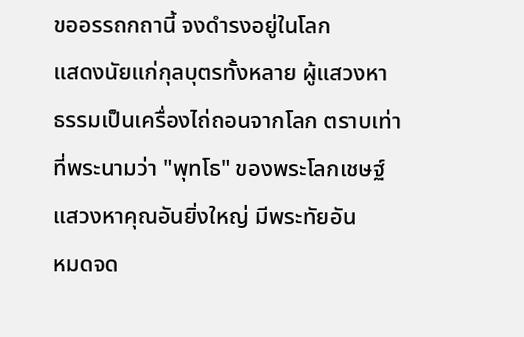ขออรรถกถานี้ จงดำรงอยู่ในโลก
แสดงนัยแก่กุลบุตรทั้งหลาย ผู้แสวงหา
ธรรมเป็นเครื่องไถ่ถอนจากโลก ตราบเท่า
ที่พระนามว่า "พุทโธ" ของพระโลกเชษฐ์
แสวงหาคุณอันยิ่งใหญ่ มีพระทัยอัน
หมดจด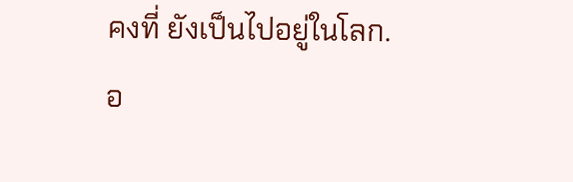คงที่ ยังเป็นไปอยู่ในโลก.
อ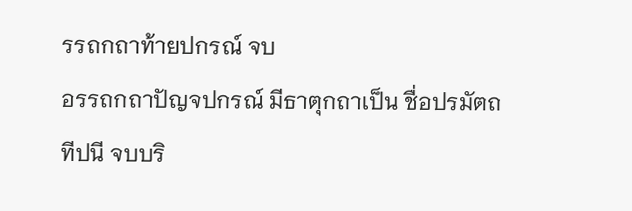รรถกถาท้ายปกรณ์ จบ
อรรถกถาปัญจปกรณ์ มีธาตุกถาเป็น ชื่อปรมัตถทีปนี จบบริ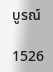บูรณ์

1526